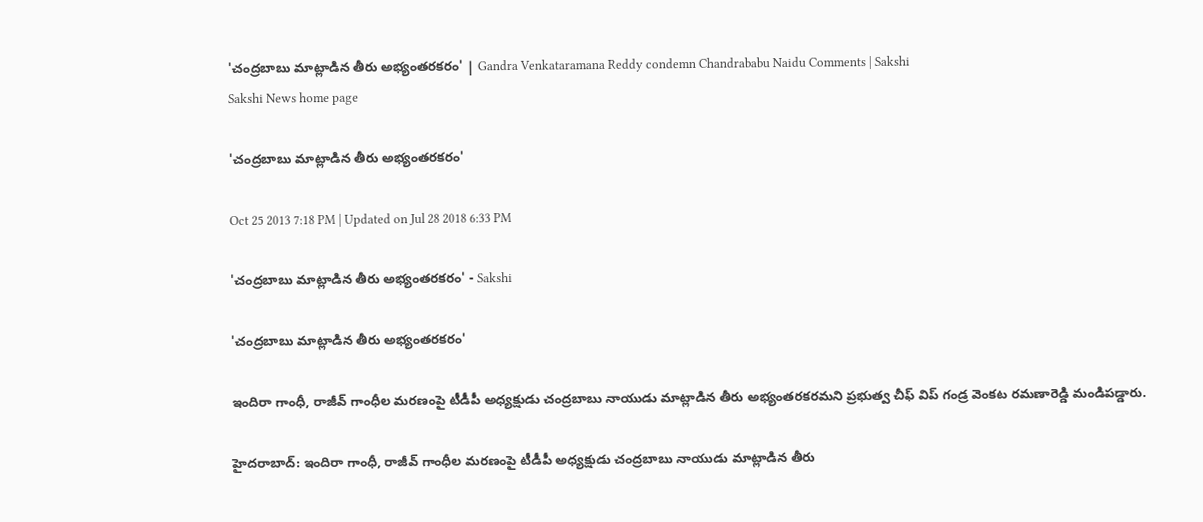'చంద్రబాబు మాట్లాడిన తీరు అభ్యంతరకరం' | Gandra Venkataramana Reddy condemn Chandrababu Naidu Comments | Sakshi
Sakshi News home page

'చంద్రబాబు మాట్లాడిన తీరు అభ్యంతరకరం'

Oct 25 2013 7:18 PM | Updated on Jul 28 2018 6:33 PM

'చంద్రబాబు మాట్లాడిన తీరు అభ్యంతరకరం' - Sakshi

'చంద్రబాబు మాట్లాడిన తీరు అభ్యంతరకరం'

ఇందిరా గాంధీ, రాజీవ్ గాంధీల మరణంపై టీడీపీ అధ్యక్షుడు చంద్రబాబు నాయుడు మాట్లాడిన తీరు అభ్యంతరకరమని ప్రభుత్వ చీఫ్ విప్ గండ్ర వెంకట రమణారెడ్డి మండిపడ్డారు.

హైదరాబాద్: ఇందిరా గాంధీ, రాజీవ్ గాంధీల మరణంపై టీడీపీ అధ్యక్షుడు చంద్రబాబు నాయుడు మాట్లాడిన తీరు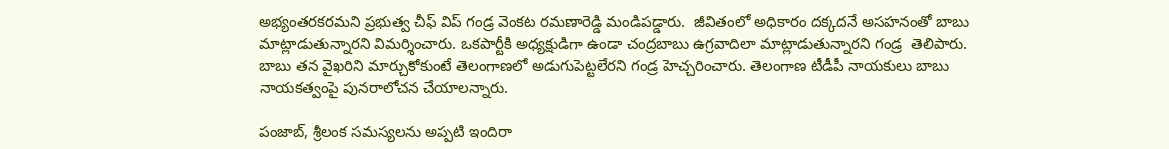అభ్యంతరకరమని ప్రభుత్వ చీఫ్ విప్ గండ్ర వెంకట రమణారెడ్డి మండిపడ్డారు.  జీవితంలో అధికారం దక్కదనే అసహనంతో బాబు మాట్లాడుతున్నారని విమర్శించారు. ఒకపార్టీకి అధ్యక్షుడిగా ఉండా చంద్రబాబు ఉగ్రవాదిలా మాట్లాడుతున్నారని గండ్ర  తెలిపారు. బాబు తన వైఖరిని మార్చుకోకుంటే తెలంగాణలో అడుగుపెట్టలేరని గండ్ర హెచ్చరించారు. తెలంగాణ టీడీపీ నాయకులు బాబు నాయకత్వంపై పునరాలోచన చేయాలన్నారు.

పంజాబ్, శ్రీలంక సమస్యలను అప్పటి ఇందిరా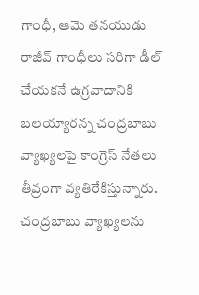గాంధీ, ఆమె తనయుడు రాజీవ్ గాంధీలు సరిగా డీల్ చేయకనే ఉగ్రవాదానికి బలయ్యారన్న చంద్రబాబు వ్యాఖ్యలపై కాంగ్రెస్ నేతలు తీవ్రంగా వ్యతిరేకిస్తున్నారు. చంద్రబాబు వ్యాఖ్యలను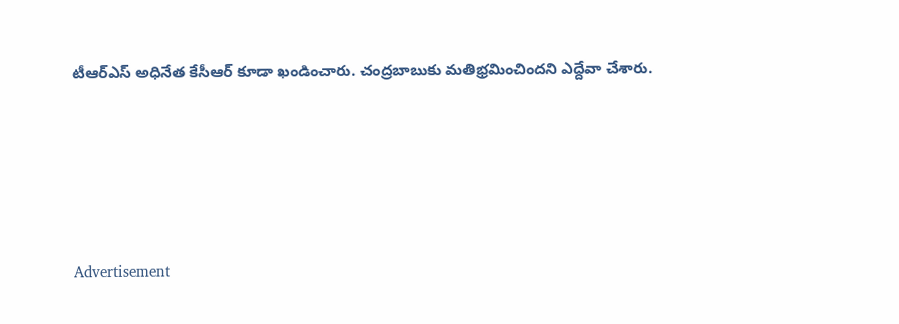టీఆర్ఎస్ అధినేత కేసీఆర్ కూడా ఖండించారు. చంద్రబాబుకు మతిభ్రమించిందని ఎద్దేవా చేశారు.






Advertisement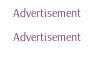Advertisement
Advertisement